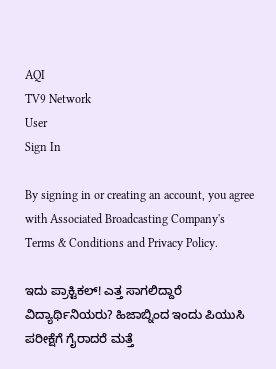AQI
TV9 Network
User
Sign In

By signing in or creating an account, you agree with Associated Broadcasting Company's Terms & Conditions and Privacy Policy.

ಇದು ಪ್ರಾಕ್ಟಿಕಲ್! ಎತ್ತ ಸಾಗಲಿದ್ದಾರೆ ವಿದ್ಯಾರ್ಥಿನಿಯರು? ಹಿಜಾಬ್ನಿಂದ ಇಂದು ಪಿಯುಸಿ ಪರೀಕ್ಷೆಗೆ ಗೈರಾದರೆ ಮತ್ತೆ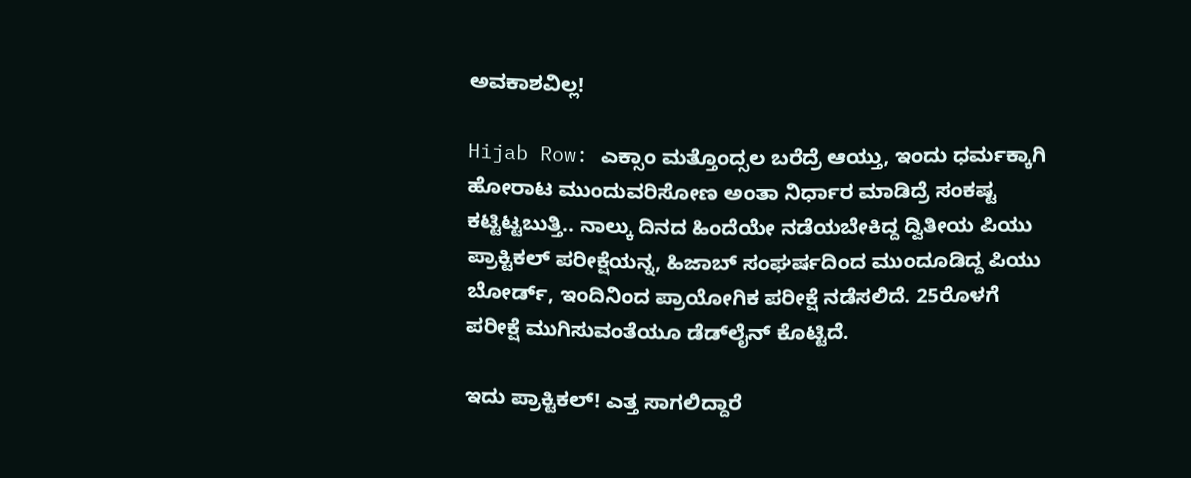ಅವಕಾಶವಿಲ್ಲ!

Hijab Row: ಎಕ್ಸಾಂ ಮತ್ತೊಂದ್ಸಲ ಬರೆದ್ರೆ ಆಯ್ತು, ಇಂದು ಧರ್ಮಕ್ಕಾಗಿ ಹೋರಾಟ ಮುಂದುವರಿಸೋಣ ಅಂತಾ ನಿರ್ಧಾರ ಮಾಡಿದ್ರೆ ಸಂಕಷ್ಟ ಕಟ್ಟಿಟ್ಟಬುತ್ತಿ.. ನಾಲ್ಕು ದಿನದ ಹಿಂದೆಯೇ ನಡೆಯಬೇಕಿದ್ದ ದ್ವಿತೀಯ ಪಿಯು ಪ್ರಾಕ್ಟಿಕಲ್ ಪರೀಕ್ಷೆಯನ್ನ, ಹಿಜಾಬ್ ಸಂಘರ್ಷದಿಂದ ಮುಂದೂಡಿದ್ದ ಪಿಯು ಬೋರ್ಡ್, ಇಂದಿನಿಂದ ಪ್ರಾಯೋಗಿಕ ಪರೀಕ್ಷೆ ನಡೆಸಲಿದೆ. 25ರೊಳಗೆ ಪರೀಕ್ಷೆ ಮುಗಿಸುವಂತೆಯೂ ಡೆಡ್‌ಲೈನ್ ಕೊಟ್ಟಿದೆ.

ಇದು ಪ್ರಾಕ್ಟಿಕಲ್! ಎತ್ತ ಸಾಗಲಿದ್ದಾರೆ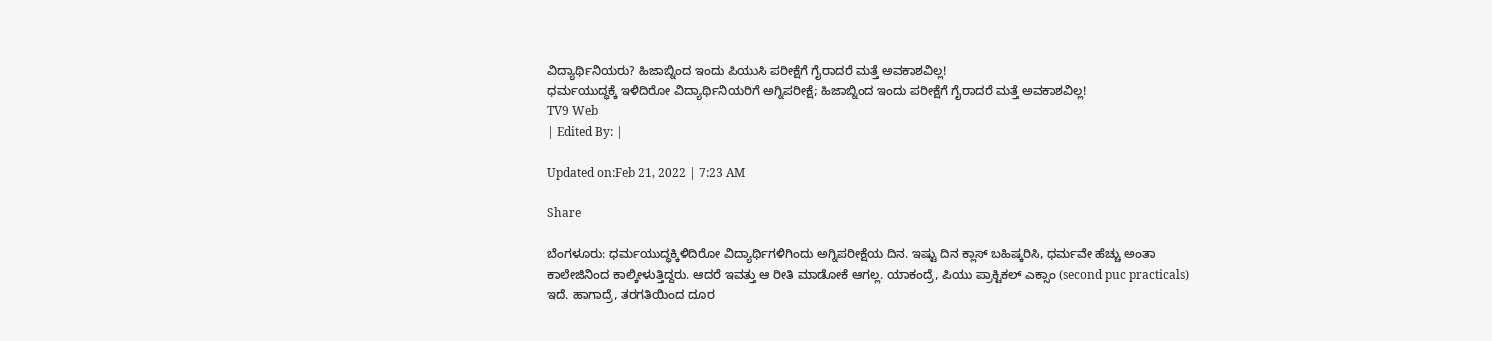ವಿದ್ಯಾರ್ಥಿನಿಯರು? ಹಿಜಾಬ್ನಿಂದ ಇಂದು ಪಿಯುಸಿ ಪರೀಕ್ಷೆಗೆ ಗೈರಾದರೆ ಮತ್ತೆ ಅವಕಾಶವಿಲ್ಲ!
ಧರ್ಮಯುದ್ಧಕ್ಕೆ ಇಳಿದಿರೋ ವಿದ್ಯಾರ್ಥಿನಿಯರಿಗೆ ಅಗ್ನಿಪರೀಕ್ಷೆ; ಹಿಜಾಬ್ನಿಂದ ಇಂದು ಪರೀಕ್ಷೆಗೆ ಗೈರಾದರೆ ಮತ್ತೆ ಅವಕಾಶವಿಲ್ಲ!
TV9 Web
| Edited By: |

Updated on:Feb 21, 2022 | 7:23 AM

Share

ಬೆಂಗಳೂರು: ಧರ್ಮಯುದ್ಧಕ್ಕಿಳಿದಿರೋ ವಿದ್ಯಾರ್ಥಿಗಳಿಗಿಂದು ಅಗ್ನಿಪರೀಕ್ಷೆಯ ದಿನ. ಇಷ್ಟು ದಿನ ಕ್ಲಾಸ್ ಬಹಿಷ್ಕರಿಸಿ, ಧರ್ಮವೇ ಹೆಚ್ಚು ಅಂತಾ ಕಾಲೇಜಿನಿಂದ ಕಾಲ್ಕೀಳುತ್ತಿದ್ದರು. ಆದರೆ ಇವತ್ತು ಆ ರೀತಿ ಮಾಡೋಕೆ ಆಗಲ್ಲ. ಯಾಕಂದ್ರೆ, ಪಿಯು ಪ್ರಾಕ್ಟಿಕಲ್ ಎಕ್ಸಾಂ (second puc practicals) ಇದೆ. ಹಾಗಾದ್ರೆ, ತರಗತಿಯಿಂದ ದೂರ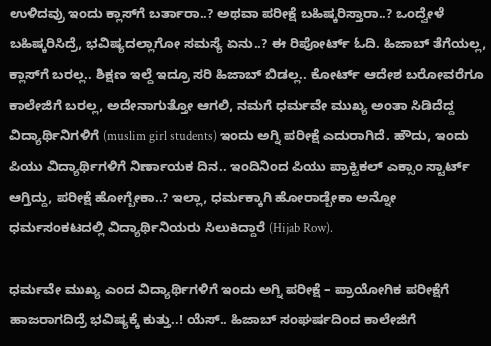ಉಳಿದವ್ರು ಇಂದು ಕ್ಲಾಸ್‌ಗೆ ಬರ್ತಾರಾ..? ಅಥವಾ ಪರೀಕ್ಷೆ ಬಹಿಷ್ಕರಿಸ್ತಾರಾ..? ಒಂದ್ವೇಳೆ ಬಹಿಷ್ಕರಿಸಿದ್ರೆ, ಭವಿಷ್ಯದಲ್ಲಾಗೋ ಸಮಸ್ಯೆ ಏನು..? ಈ ರಿಪೋರ್ಟ್ ಓದಿ. ಹಿಜಾಬ್ ತೆಗೆಯಲ್ಲ, ಕ್ಲಾಸ್‌ಗೆ ಬರಲ್ಲ.. ಶಿಕ್ಷಣ ಇಲ್ದೆ ಇದ್ರೂ ಸರಿ ಹಿಜಾಬ್ ಬಿಡಲ್ಲ.. ಕೋರ್ಟ್ ಆದೇಶ ಬರೋವರೆಗೂ ಕಾಲೇಜಿಗೆ ಬರಲ್ಲ, ಅದೇನಾಗುತ್ತೋ ಆಗಲಿ, ನಮಗೆ ಧರ್ಮವೇ ಮುಖ್ಯ ಅಂತಾ ಸಿಡಿದೆದ್ದ ವಿದ್ಯಾರ್ಥಿನಿಗಳಿಗೆ (muslim girl students) ಇಂದು ಅಗ್ನಿ ಪರೀಕ್ಷೆ ಎದುರಾಗಿದೆ. ಹೌದು, ಇಂದು ಪಿಯು ವಿದ್ಯಾರ್ಥಿಗಳಿಗೆ ನಿರ್ಣಾಯಕ ದಿನ.. ಇಂದಿನಿಂದ ಪಿಯು ಪ್ರಾಕ್ಟಿಕಲ್ ಎಕ್ಸಾಂ ಸ್ಟಾರ್ಟ್‌ ಆಗ್ತಿದ್ದು, ಪರೀಕ್ಷೆ ಹೋಗ್ಬೇಕಾ..? ಇಲ್ಲಾ, ಧರ್ಮಕ್ಕಾಗಿ ಹೋರಾಡ್ಬೇಕಾ ಅನ್ನೋ ಧರ್ಮಸಂಕಟದಲ್ಲಿ ವಿದ್ಯಾರ್ಥಿನಿಯರು ಸಿಲುಕಿದ್ದಾರೆ (Hijab Row).

ಧರ್ಮವೇ ಮುಖ್ಯ ಎಂದ ವಿದ್ಯಾರ್ಥಿಗಳಿಗೆ ಇಂದು ಅಗ್ನಿ ಪರೀಕ್ಷೆ – ಪ್ರಾಯೋಗಿಕ ಪರೀಕ್ಷೆಗೆ ಹಾಜರಾಗದಿದ್ರೆ ಭವಿಷ್ಯಕ್ಕೆ ಕುತ್ತು..! ಯೆಸ್.. ಹಿಜಾಬ್ ಸಂಘರ್ಷದಿಂದ ಕಾಲೇಜಿಗೆ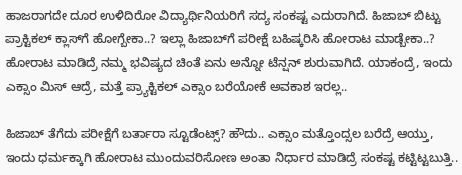ಹಾಜರಾಗದೇ ದೂರ ಉಳಿದಿರೋ ವಿದ್ಯಾರ್ಥಿನಿಯರಿಗೆ ಸದ್ಯ ಸಂಕಷ್ಟ ಎದುರಾಗಿದೆ. ಹಿಜಾಬ್ ಬಿಟ್ಟು ಪ್ರಾಕ್ಟಿಕಲ್‌ ಕ್ಲಾಸ್‌ಗೆ ಹೋಗ್ಬೇಕಾ..? ಇಲ್ಲಾ ಹಿಜಾಬ್‌ಗೆ ಪರೀಕ್ಷೆ ಬಹಿಷ್ಕರಿಸಿ ಹೋರಾಟ ಮಾಡ್ಬೇಕಾ..? ಹೋರಾಟ ಮಾಡಿದ್ರೆ ನಮ್ಮ ಭವಿಷ್ಯದ ಚಿಂತೆ ಏನು ಅನ್ನೋ ಟೆನ್ಷನ್ ಶುರುವಾಗಿದೆ. ಯಾಕಂದ್ರೆ, ಇಂದು ಎಕ್ಸಾಂ ಮಿಸ್ ಆದ್ರೆ, ಮತ್ತೆ ಪ್ರ್ಯಾಕ್ಟಿಕಲ್ ಎಕ್ಸಾಂ ಬರೆಯೋಕೆ ಅವಕಾಶ ಇರಲ್ಲ..

ಹಿಜಾಬ್ ತೆಗೆದು ಪರೀಕ್ಷೆಗೆ ಬರ್ತಾರಾ ಸ್ಟೂಡೆಂಟ್ಸ್? ಹೌದು.. ಎಕ್ಸಾಂ ಮತ್ತೊಂದ್ಸಲ ಬರೆದ್ರೆ ಆಯ್ತು, ಇಂದು ಧರ್ಮಕ್ಕಾಗಿ ಹೋರಾಟ ಮುಂದುವರಿಸೋಣ ಅಂತಾ ನಿರ್ಧಾರ ಮಾಡಿದ್ರೆ ಸಂಕಷ್ಟ ಕಟ್ಟಿಟ್ಟಬುತ್ತಿ..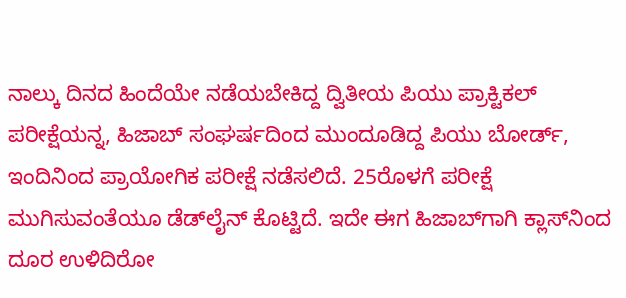ನಾಲ್ಕು ದಿನದ ಹಿಂದೆಯೇ ನಡೆಯಬೇಕಿದ್ದ ದ್ವಿತೀಯ ಪಿಯು ಪ್ರಾಕ್ಟಿಕಲ್ ಪರೀಕ್ಷೆಯನ್ನ, ಹಿಜಾಬ್ ಸಂಘರ್ಷದಿಂದ ಮುಂದೂಡಿದ್ದ ಪಿಯು ಬೋರ್ಡ್, ಇಂದಿನಿಂದ ಪ್ರಾಯೋಗಿಕ ಪರೀಕ್ಷೆ ನಡೆಸಲಿದೆ. 25ರೊಳಗೆ ಪರೀಕ್ಷೆ ಮುಗಿಸುವಂತೆಯೂ ಡೆಡ್‌ಲೈನ್ ಕೊಟ್ಟಿದೆ. ಇದೇ ಈಗ ಹಿಜಾಬ್‌ಗಾಗಿ ಕ್ಲಾಸ್‌ನಿಂದ ದೂರ ಉಳಿದಿರೋ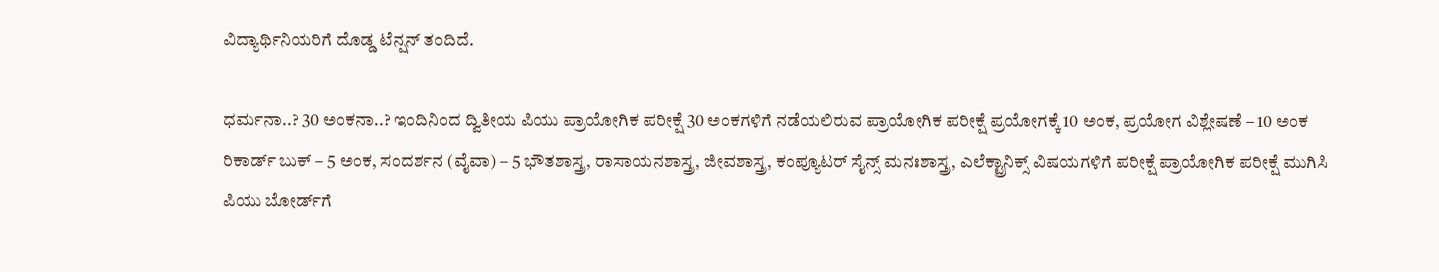ವಿದ್ಯಾರ್ಥಿನಿಯರಿಗೆ ದೊಡ್ಡ ಟೆನ್ಷನ್ ತಂದಿದೆ.

ಧರ್ಮನಾ..? 30 ಅಂಕನಾ..? ಇಂದಿನಿಂದ ದ್ವಿತೀಯ ಪಿಯು ಪ್ರಾಯೋಗಿಕ ಪರೀಕ್ಷೆ 30 ಅಂಕಗಳಿಗೆ ನಡೆಯಲಿರುವ ಪ್ರಾಯೋಗಿಕ ಪರೀಕ್ಷೆ ಪ್ರಯೋಗಕ್ಕೆ 10 ಅಂಕ, ಪ್ರಯೋಗ ವಿಶ್ಲೇಷಣೆ – 10 ಅಂಕ ರಿಕಾರ್ಡ್ ಬುಕ್ – 5 ಅಂಕ, ಸಂದರ್ಶನ (ವೈವಾ) – 5 ಭೌತಶಾಸ್ತ್ರ, ರಾಸಾಯನಶಾಸ್ತ್ರ, ಜೀವಶಾಸ್ತ್ರ, ಕಂಪ್ಯೂಟರ್ ಸೈನ್ಸ್ ಮನಃಶಾಸ್ತ್ರ, ಎಲೆಕ್ಟ್ರಾನಿಕ್ಸ್ ವಿಷಯಗಳಿಗೆ ಪರೀಕ್ಷೆ ಪ್ರಾಯೋಗಿಕ ಪರೀಕ್ಷೆ ಮುಗಿಸಿ ಪಿಯು ಬೋರ್ಡ್‌ಗೆ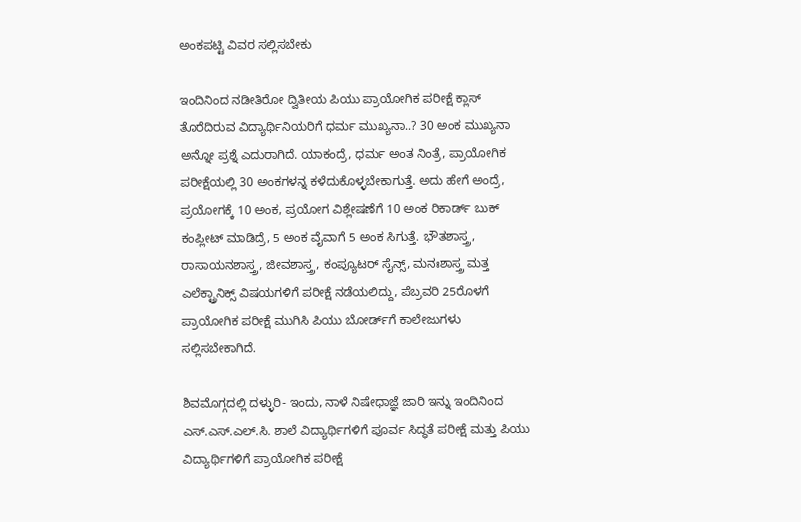ಅಂಕಪಟ್ಟಿ ವಿವರ ಸಲ್ಲಿಸಬೇಕು

ಇಂದಿನಿಂದ ನಡೀತಿರೋ ದ್ವಿತೀಯ ಪಿಯು ಪ್ರಾಯೋಗಿಕ ಪರೀಕ್ಷೆ ಕ್ಲಾಸ್ ತೊರೆದಿರುವ ವಿದ್ಯಾರ್ಥಿನಿಯರಿಗೆ ಧರ್ಮ ಮುಖ್ಯನಾ..? 30 ಅಂಕ ಮುಖ್ಯನಾ ಅನ್ನೋ ಪ್ರಶ್ನೆ ಎದುರಾಗಿದೆ. ಯಾಕಂದ್ರೆ, ಧರ್ಮ ಅಂತ ನಿಂತ್ರೆ, ಪ್ರಾಯೋಗಿಕ ಪರೀಕ್ಷೆಯಲ್ಲಿ 30 ಅಂಕಗಳನ್ನ ಕಳೆದುಕೊಳ್ಳಬೇಕಾಗುತ್ತೆ. ಅದು ಹೇಗೆ ಅಂದ್ರೆ, ಪ್ರಯೋಗಕ್ಕೆ 10 ಅಂಕ, ಪ್ರಯೋಗ ವಿಶ್ಲೇಷಣೆಗೆ 10 ಅಂಕ ರಿಕಾರ್ಡ್‌ ಬುಕ್‌ ಕಂಪ್ಲೀಟ್ ಮಾಡಿದ್ರೆ, 5 ಅಂಕ ವೈವಾಗೆ 5 ಅಂಕ ಸಿಗುತ್ತೆ. ಭೌತಶಾಸ್ತ್ರ, ರಾಸಾಯನಶಾಸ್ತ್ರ, ಜೀವಶಾಸ್ತ್ರ, ಕಂಪ್ಯೂಟರ್ ಸೈನ್ಸ್, ಮನಃಶಾಸ್ತ್ರ ಮತ್ತ ಎಲೆಕ್ಟ್ರಾನಿಕ್ಸ್ ವಿಷಯಗಳಿಗೆ ಪರೀಕ್ಷೆ ನಡೆಯಲಿದ್ದು, ಪೆಬ್ರವರಿ 25ರೊಳಗೆ ಪ್ರಾಯೋಗಿಕ ಪರೀಕ್ಷೆ ಮುಗಿಸಿ ಪಿಯು ಬೋರ್ಡ್‌ಗೆ ಕಾಲೇಜುಗಳು ಸಲ್ಲಿಸಬೇಕಾಗಿದೆ.

ಶಿವಮೊಗ್ಗದಲ್ಲಿ ದಳ್ಳುರಿ- ಇಂದು, ನಾಳೆ ನಿಷೇಧಾಜ್ಞೆ ಜಾರಿ ಇನ್ನು ಇಂದಿನಿಂದ ಎಸ್.ಎಸ್.ಎಲ್.ಸಿ. ಶಾಲೆ ವಿದ್ಯಾರ್ಥಿಗಳಿಗೆ ಪೂರ್ವ ಸಿದ್ಧತೆ ಪರೀಕ್ಷೆ ಮತ್ತು ಪಿಯು ವಿದ್ಯಾರ್ಥಿಗಳಿಗೆ ಪ್ರಾಯೋಗಿಕ ಪರೀಕ್ಷೆ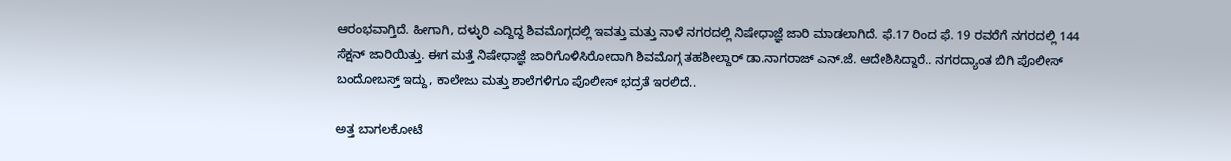ಆರಂಭವಾಗ್ತಿದೆ. ಹೀಗಾಗಿ, ದಳ್ಳುರಿ ಎದ್ದಿದ್ದ ಶಿವಮೊಗ್ಗದಲ್ಲಿ ಇವತ್ತು ಮತ್ತು ನಾಳೆ ನಗರದಲ್ಲಿ ನಿಷೇಧಾಜ್ಞೆ ಜಾರಿ ಮಾಡಲಾಗಿದೆ. ಫೆ.17 ರಿಂದ ಫೆ. 19 ರವರೆಗೆ ನಗರದಲ್ಲಿ 144 ಸೆಕ್ಷನ್ ಜಾರಿಯಿತ್ತು. ಈಗ ಮತ್ತೆ ನಿಷೇಧಾಜ್ಞೆ ಜಾರಿಗೊಳಿಸಿರೋದಾಗಿ ಶಿವಮೊಗ್ಗ ತಹಶೀಲ್ದಾರ್ ಡಾ.ನಾಗರಾಜ್ ಎನ್.ಜೆ. ಆದೇಶಿಸಿದ್ದಾರೆ.. ನಗರದ್ಯಾಂತ ಬಿಗಿ ಪೊಲೀಸ್ ಬಂದೋಬಸ್ತ್ ಇದ್ದು, ಕಾಲೇಜು ಮತ್ತು ಶಾಲೆಗಳಿಗೂ ಪೊಲೀಸ್ ಭದ್ರತೆ ಇರಲಿದೆ..

ಅತ್ತ ಬಾಗಲಕೋಟೆ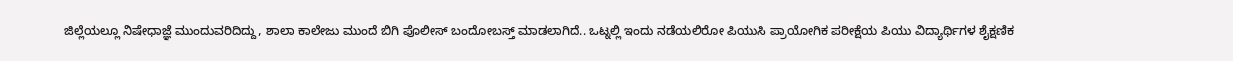ಜಿಲ್ಲೆಯಲ್ಲೂ ನಿಷೇಧಾಜ್ಞೆ ಮುಂದುವರಿದಿದ್ದು, ಶಾಲಾ ಕಾಲೇಜು ಮುಂದೆ ಬಿಗಿ ಪೊಲೀಸ್ ಬಂದೋಬಸ್ತ್ ಮಾಡಲಾಗಿದೆ.. ಒಟ್ನಲ್ಲಿ ಇಂದು ನಡೆಯಲಿರೋ ಪಿಯುಸಿ ಪ್ರಾಯೋಗಿಕ‌ ಪರೀಕ್ಷೆಯ ಪಿಯು ವಿದ್ಯಾರ್ಥಿಗಳ ಶೈಕ್ಷಣಿಕ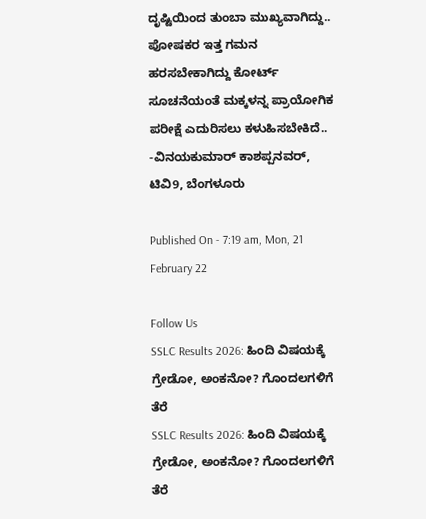ದೃಷ್ಟಿಯಿಂದ ತುಂಬಾ ಮುಖ್ಯವಾಗಿದ್ದು.. ಪೋಷಕರ ಇತ್ತ ಗಮನ ಹರಸಬೇಕಾಗಿದ್ದು ಕೋರ್ಟ್ ಸೂಚನೆಯಂತೆ ಮಕ್ಕಳನ್ನ ಪ್ರಾಯೋಗಿಕ ಪರೀಕ್ಷೆ ಎದುರಿಸಲು ಕಳುಹಿಸಬೇಕಿದೆ.. -ವಿನಯಕುಮಾರ್ ಕಾಶಪ್ಪನವರ್, ಟಿವಿ9, ಬೆಂಗಳೂರು

Published On - 7:19 am, Mon, 21 February 22

Follow Us
SSLC Results 2026: ಹಿಂದಿ ವಿಷಯಕ್ಕೆ ಗ್ರೇಡೋ, ಅಂಕನೋ? ಗೊಂದಲಗಳಿಗೆ ತೆರೆ
SSLC Results 2026: ಹಿಂದಿ ವಿಷಯಕ್ಕೆ ಗ್ರೇಡೋ, ಅಂಕನೋ? ಗೊಂದಲಗಳಿಗೆ ತೆರೆ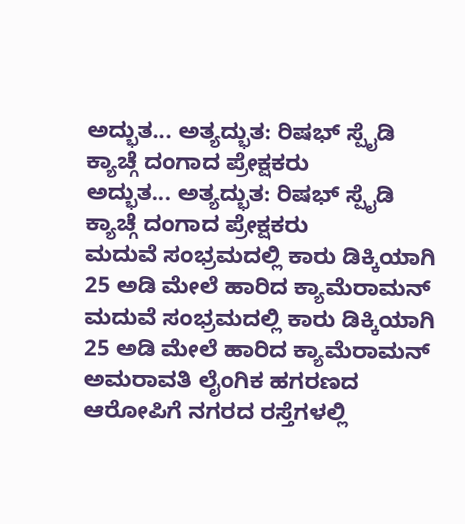ಅದ್ಭುತ... ಅತ್ಯದ್ಭುತ: ರಿಷಭ್ ಸ್ಪೈಡಿ ಕ್ಯಾಚ್ಗೆ ದಂಗಾದ ಪ್ರೇಕ್ಷಕರು
ಅದ್ಭುತ... ಅತ್ಯದ್ಭುತ: ರಿಷಭ್ ಸ್ಪೈಡಿ ಕ್ಯಾಚ್ಗೆ ದಂಗಾದ ಪ್ರೇಕ್ಷಕರು
ಮದುವೆ ಸಂಭ್ರಮದಲ್ಲಿ ಕಾರು ಡಿಕ್ಕಿಯಾಗಿ 25 ಅಡಿ ಮೇಲೆ ಹಾರಿದ ಕ್ಯಾಮೆರಾಮನ್
ಮದುವೆ ಸಂಭ್ರಮದಲ್ಲಿ ಕಾರು ಡಿಕ್ಕಿಯಾಗಿ 25 ಅಡಿ ಮೇಲೆ ಹಾರಿದ ಕ್ಯಾಮೆರಾಮನ್
ಅಮರಾವತಿ ಲೈಂಗಿಕ ಹಗರಣದ ಆರೋಪಿಗೆ ನಗರದ ರಸ್ತೆಗಳಲ್ಲಿ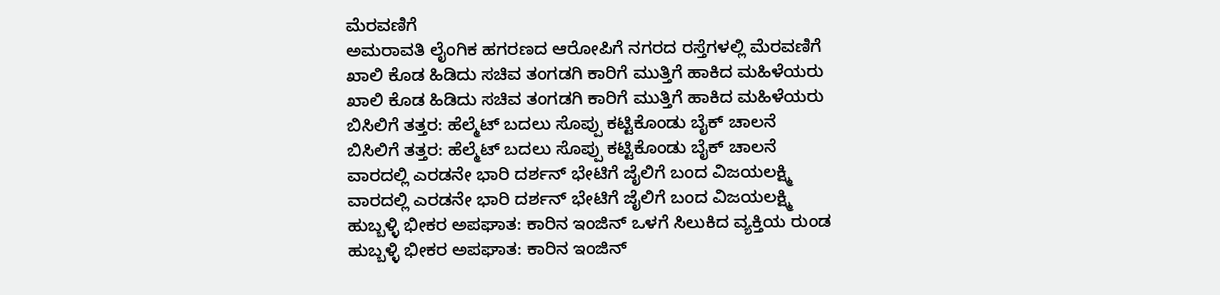ಮೆರವಣಿಗೆ
ಅಮರಾವತಿ ಲೈಂಗಿಕ ಹಗರಣದ ಆರೋಪಿಗೆ ನಗರದ ರಸ್ತೆಗಳಲ್ಲಿ ಮೆರವಣಿಗೆ
ಖಾಲಿ ಕೊಡ ಹಿಡಿದು ಸಚಿವ ತಂಗಡಗಿ ಕಾರಿಗೆ ಮುತ್ತಿಗೆ ಹಾಕಿದ ಮಹಿಳೆಯರು
ಖಾಲಿ ಕೊಡ ಹಿಡಿದು ಸಚಿವ ತಂಗಡಗಿ ಕಾರಿಗೆ ಮುತ್ತಿಗೆ ಹಾಕಿದ ಮಹಿಳೆಯರು
ಬಿಸಿಲಿಗೆ ತತ್ತರ: ಹೆಲ್ಮೆಟ್ ಬದಲು ಸೊಪ್ಪು ಕಟ್ಟಿಕೊಂಡು ಬೈಕ್ ಚಾಲನೆ
ಬಿಸಿಲಿಗೆ ತತ್ತರ: ಹೆಲ್ಮೆಟ್ ಬದಲು ಸೊಪ್ಪು ಕಟ್ಟಿಕೊಂಡು ಬೈಕ್ ಚಾಲನೆ
ವಾರದಲ್ಲಿ ಎರಡನೇ ಭಾರಿ ದರ್ಶನ್ ಭೇಟಿಗೆ ಜೈಲಿಗೆ ಬಂದ ವಿಜಯಲಕ್ಷ್ಮಿ
ವಾರದಲ್ಲಿ ಎರಡನೇ ಭಾರಿ ದರ್ಶನ್ ಭೇಟಿಗೆ ಜೈಲಿಗೆ ಬಂದ ವಿಜಯಲಕ್ಷ್ಮಿ
ಹುಬ್ಬಳ್ಳಿ ಭೀಕರ ಅಪಘಾತ: ಕಾರಿನ ಇಂಜಿನ್ ಒಳಗೆ ಸಿಲುಕಿದ ವ್ಯಕ್ತಿಯ ರುಂಡ
ಹುಬ್ಬಳ್ಳಿ ಭೀಕರ ಅಪಘಾತ: ಕಾರಿನ ಇಂಜಿನ್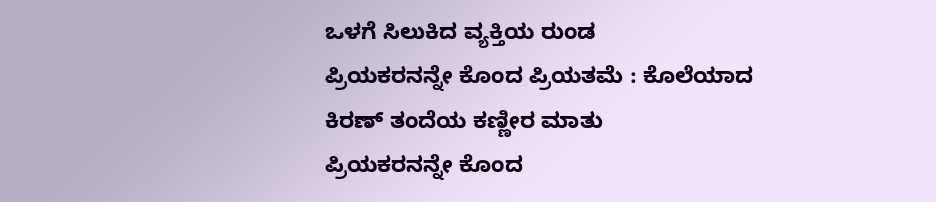ಒಳಗೆ ಸಿಲುಕಿದ ವ್ಯಕ್ತಿಯ ರುಂಡ
ಪ್ರಿಯಕರನನ್ನೇ ಕೊಂದ ಪ್ರಿಯತಮೆ : ಕೊಲೆಯಾದ ಕಿರಣ್ ತಂದೆಯ ಕಣ್ಣೀರ ಮಾತು
ಪ್ರಿಯಕರನನ್ನೇ ಕೊಂದ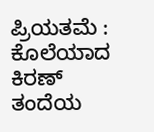ಪ್ರಿಯತಮೆ : ಕೊಲೆಯಾದ ಕಿರಣ್ ತಂದೆಯ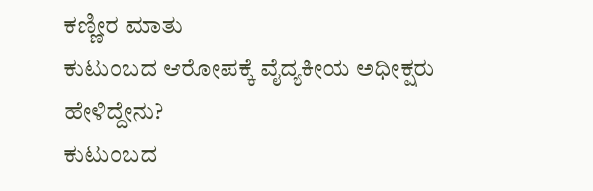ಕಣ್ಣೀರ ಮಾತು
ಕುಟುಂಬದ ಆರೋಪಕ್ಕೆ ವೈದ್ಯಕೀಯ ಅಧೀಕ್ಷರು ಹೇಳಿದ್ದೇನು?
ಕುಟುಂಬದ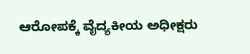ಆರೋಪಕ್ಕೆ ವೈದ್ಯಕೀಯ ಅಧೀಕ್ಷರು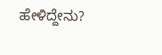ಹೇಳಿದ್ದೇನು?